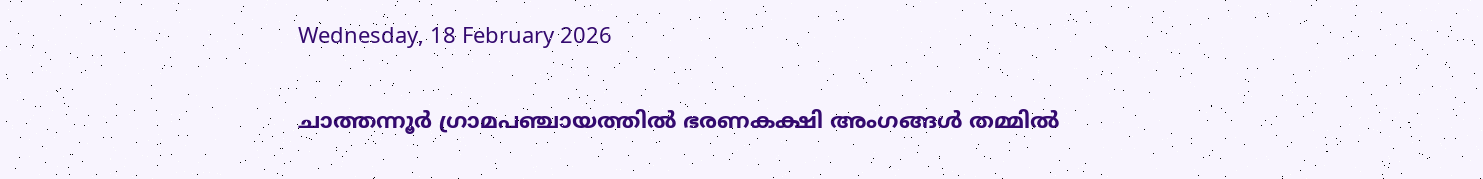Wednesday, 18 February 2026

ചാത്തന്നൂർ ഗ്രാമപഞ്ചായത്തിൽ ഭരണകക്ഷി അംഗങ്ങൾ തമ്മിൽ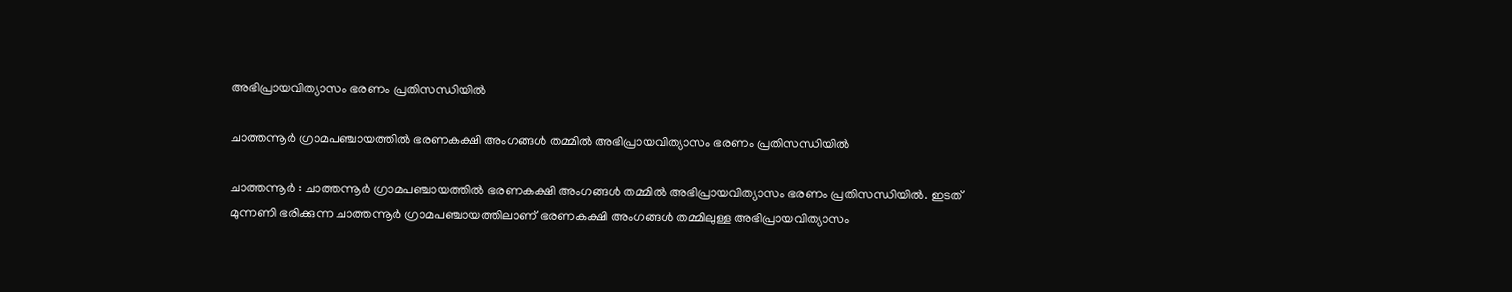അഭിപ്രായവിത്യാസം ഭരണം പ്രതിസന്ധിയിൽ

ചാത്തന്നൂർ ഗ്രാമപഞ്ചായത്തിൽ ഭരണകക്ഷി അംഗങ്ങൾ തമ്മിൽ അഭിപ്രായവിത്യാസം ഭരണം പ്രതിസന്ധിയിൽ

ചാത്തന്നൂർ : ചാത്തന്നൂർ ഗ്രാമപഞ്ചായത്തിൽ ഭരണകക്ഷി അംഗങ്ങൾ തമ്മിൽ അഭിപ്രായവിത്യാസം ഭരണം പ്രതിസന്ധിയിൽ. ഇടത് മുന്നണി ഭരിക്കുന്ന ചാത്തന്നൂർ ഗ്രാമപഞ്ചായത്തിലാണ് ഭരണകക്ഷി അംഗങ്ങൾ തമ്മിലുള്ള അഭിപ്രായവിത്യാസം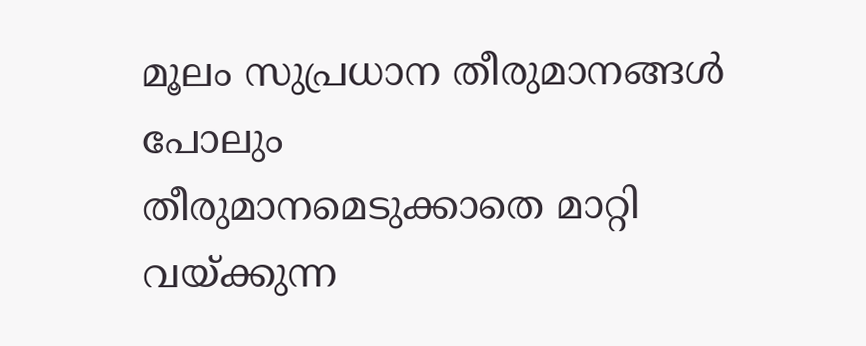മൂലം സുപ്രധാന തീരുമാനങ്ങൾ പോലും
തീരുമാനമെടുക്കാതെ മാറ്റി വയ്ക്കുന്ന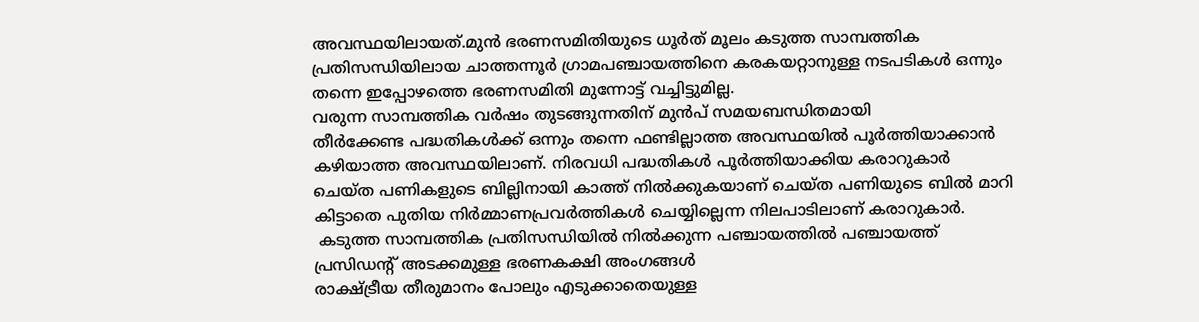അവസ്ഥയിലായത്.മുൻ ഭരണസമിതിയുടെ ധൂർത് മൂലം കടുത്ത സാമ്പത്തിക പ്രതിസന്ധിയിലായ ചാത്തന്നൂർ ഗ്രാമപഞ്ചായത്തിനെ കരകയറ്റാനുള്ള നടപടികൾ ഒന്നും തന്നെ ഇപ്പോഴത്തെ ഭരണസമിതി മുന്നോട്ട് വച്ചിട്ടുമില്ല.
വരുന്ന സാമ്പത്തിക വർഷം തുടങ്ങുന്നതിന് മുൻപ് സമയബന്ധിതമായി
തീർക്കേണ്ട പദ്ധതികൾക്ക് ഒന്നും തന്നെ ഫണ്ടില്ലാത്ത അവസ്ഥയിൽ പൂർത്തിയാക്കാൻ കഴിയാത്ത അവസ്ഥയിലാണ്. നിരവധി പദ്ധതികൾ പൂർത്തിയാക്കിയ കരാറുകാർ
ചെയ്ത പണികളുടെ ബില്ലിനായി കാത്ത് നിൽക്കുകയാണ് ചെയ്ത പണിയുടെ ബിൽ മാറി കിട്ടാതെ പുതിയ നിർമ്മാണപ്രവർത്തികൾ ചെയ്യില്ലെന്ന നിലപാടിലാണ് കരാറുകാർ.
 കടുത്ത സാമ്പത്തിക പ്രതിസന്ധിയിൽ നിൽക്കുന്ന പഞ്ചായത്തിൽ പഞ്ചായത്ത്‌ പ്രസിഡന്റ്‌ അടക്കമുള്ള ഭരണകക്ഷി അംഗങ്ങൾ
രാക്ഷ്ട്രീയ തീരുമാനം പോലും എടുക്കാതെയുള്ള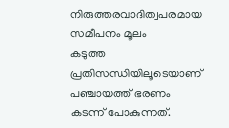നിരുത്തരവാദിത്വപരമായ സമീപനം മൂലം
കടുത്ത പ്രതിസന്ധിയിലൂടെയാണ് പഞ്ചായത്ത്‌ ഭരണം കടന്ന് പോകുന്നത്.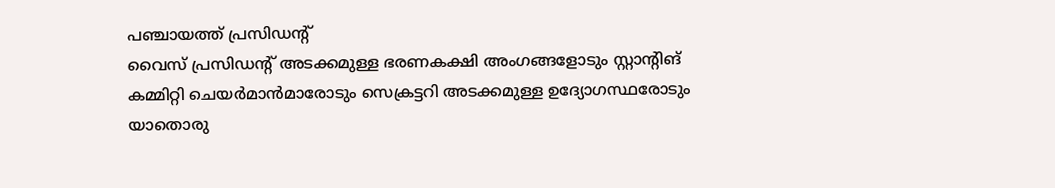പഞ്ചായത്ത്‌ പ്രസിഡന്റ്‌
വൈസ് പ്രസിഡന്റ്‌ അടക്കമുള്ള ഭരണകക്ഷി അംഗങ്ങളോടും സ്റ്റാന്റിങ് കമ്മിറ്റി ചെയർമാൻമാരോടും സെക്രട്ടറി അടക്കമുള്ള ഉദ്യോഗസ്ഥരോടും
യാതൊരു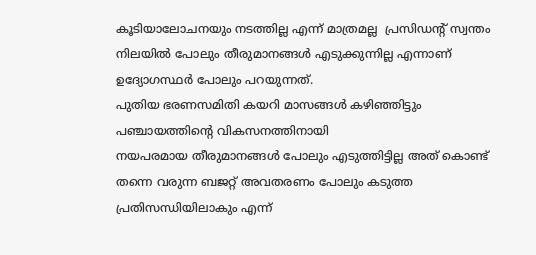കൂടിയാലോചനയും നടത്തില്ല എന്ന് മാത്രമല്ല  പ്രസിഡന്റ്‌ സ്വന്തം നിലയിൽ പോലും തീരുമാനങ്ങൾ എടുക്കുന്നില്ല എന്നാണ് ഉദ്യോഗസ്ഥർ പോലും പറയുന്നത്.
പുതിയ ഭരണസമിതി കയറി മാസങ്ങൾ കഴിഞ്ഞിട്ടും പഞ്ചായത്തിന്റെ വികസനത്തിനായി
നയപരമായ തീരുമാനങ്ങൾ പോലും എടുത്തിട്ടില്ല അത് കൊണ്ട് തന്നെ വരുന്ന ബജറ്റ് അവതരണം പോലും കടുത്ത പ്രതിസന്ധിയിലാകും എന്ന്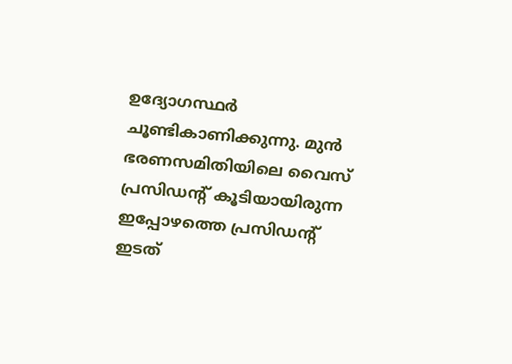ഉദ്യോഗസ്ഥർ ചൂണ്ടികാണിക്കുന്നു. മുൻ ഭരണസമിതിയിലെ വൈസ് പ്രസിഡന്റ്‌ കൂടിയായിരുന്ന ഇപ്പോഴത്തെ പ്രസിഡന്റ്‌ ഇടത്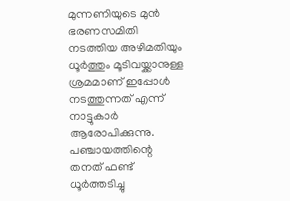മുന്നണിയുടെ മുൻ ഭരണസമിതി നടത്തിയ അഴിമതിയും ധൂർത്തും മൂടിവയ്ക്കാനുള്ള ശ്രമമാണ് ഇപ്പോൾ നടത്തുന്നത് എന്ന് നാട്ടുകാർ ആരോപിക്കുന്നു. പഞ്ചായത്തിന്റെ തനത് ഫണ്ട് ധൂർത്തടിച്ചു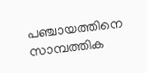പഞ്ചായത്തിനെ സാമ്പത്തിക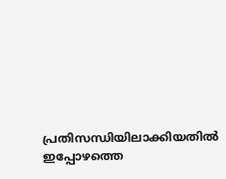പ്രതിസന്ധിയിലാക്കിയതിൽ ഇപ്പോഴത്തെ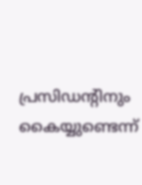പ്രസിഡന്റിനും കൈയ്യുണ്ടെന്ന്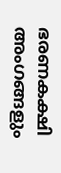ഭരണകക്ഷി അംഗങ്ങളും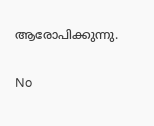ആരോപിക്കുന്നു.


No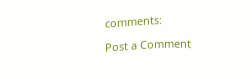comments:

Post a Comment